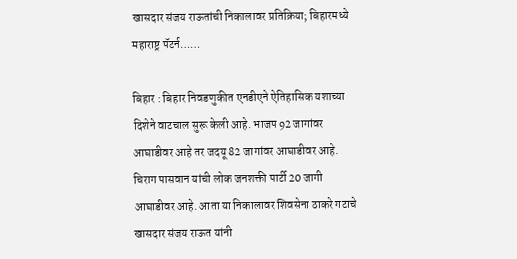खासदार संजय राऊतांची निकालावर प्रतिक्रिया; बिहारमध्ये महाराष्ट्र पॅटर्न……

बिहार : बिहार निवडणुकीत एनडीएने ऐतिहासिक यशाच्या दिशेने वाटचाल सुरू केली आहे. भाजप 92 जागांवर आघाडीवर आहे तर जदयू 82 जागांवर आघाडीवर आहे. चिराग पासवान यांची लोक जनशक्ती पार्टी 20 जागी आघाडीवर आहे. आता या निकालावर शिवसेना ठाकरे गटाचे खासदार संजय राऊत यांनी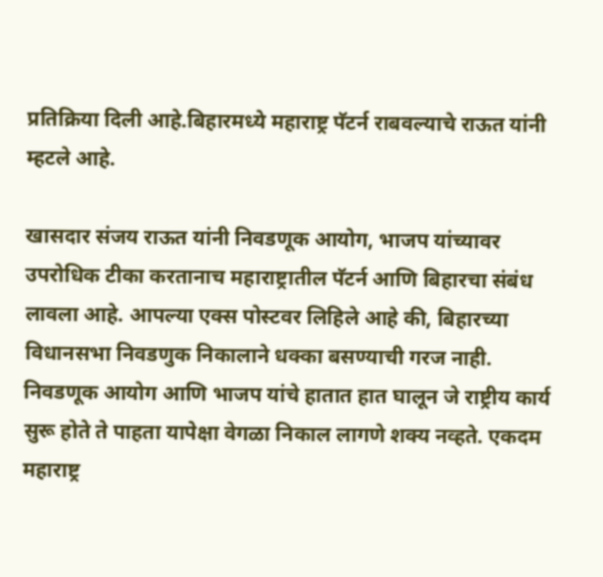प्रतिक्रिया दिली आहे.बिहारमध्ये महाराष्ट्र पॅटर्न राबवल्याचे राऊत यांनी म्हटले आहे.

खासदार संजय राऊत यांनी निवडणूक आयोग, भाजप यांच्यावर उपरोधिक टीका करतानाच महाराष्ट्रातील पॅटर्न आणि बिहारचा संबंध लावला आहे. आपल्या एक्स पोस्टवर लिहिले आहे की, बिहारच्या विधानसभा निवडणुक निकालाने धक्का बसण्याची गरज नाही. निवडणूक आयोग आणि भाजप यांचे हातात हात घालून जे राष्ट्रीय कार्य सुरू होते ते पाहता यापेक्षा वेगळा निकाल लागणे शक्य नव्हते. एकदम महाराष्ट्र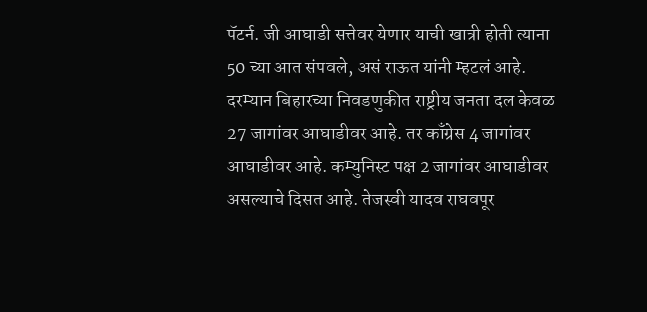पॅटर्न. जी आघाडी सत्तेवर येणार याची खात्री होती त्याना 50 च्या आत संपवले, असं राऊत यांनी म्हटलं आहे.
दरम्यान बिहारच्या निवडणुकीत राष्ट्रीय जनता दल केवळ 27 जागांवर आघाडीवर आहे. तर काँग्रेस 4 जागांवर आघाडीवर आहे. कम्युनिस्ट पक्ष 2 जागांवर आघाडीवर असल्याचे दिसत आहे. तेजस्वी यादव राघवपूर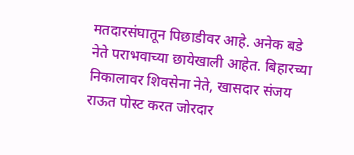मतदारसंघातून पिछाडीवर आहे. अनेक बडे नेते पराभवाच्या छायेखाली आहेत. बिहारच्या निकालावर शिवसेना नेते, खासदार संजय राऊत पोस्ट करत जोरदार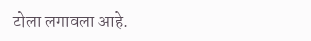टोला लगावला आहे.